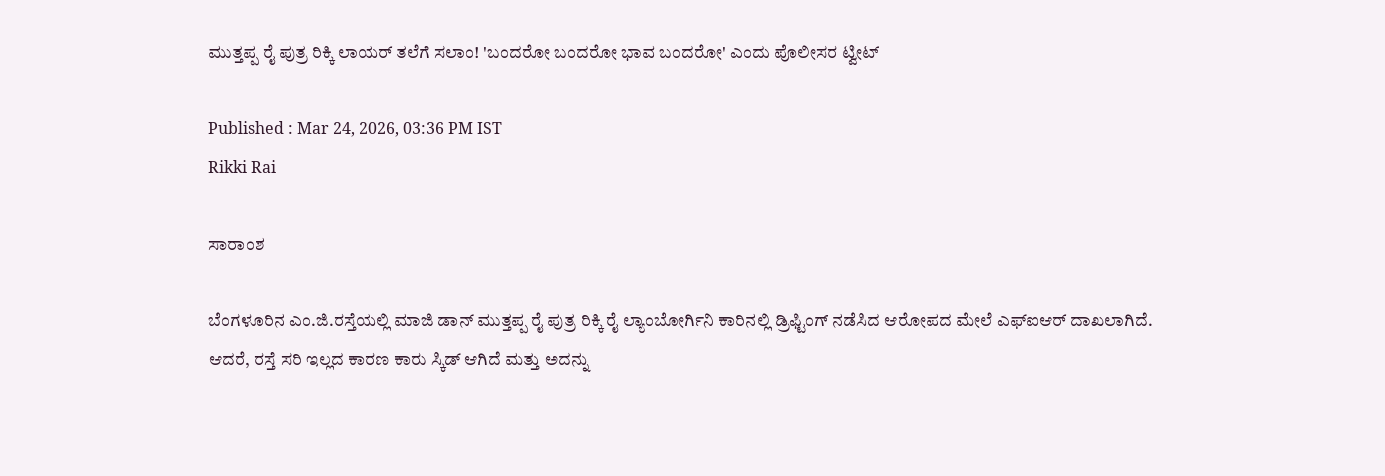ಮುತ್ತಪ್ಪ ರೈ ಪುತ್ರ ರಿಕ್ಕಿ ಲಾಯರ್ ತಲೆಗೆ ಸಲಾಂ! 'ಬಂದರೋ ಬಂದರೋ ಭಾವ ಬಂದರೋ' ಎಂದು ಪೊಲೀಸರ ಟ್ವೀಟ್

Published : Mar 24, 2026, 03:36 PM IST
Rikki Rai

ಸಾರಾಂಶ

ಬೆಂಗಳೂರಿನ ಎಂ.ಜಿ.ರಸ್ತೆಯಲ್ಲಿ ಮಾಜಿ ಡಾನ್ ಮುತ್ತಪ್ಪ ರೈ ಪುತ್ರ ರಿಕ್ಕಿ ರೈ ಲ್ಯಾಂಬೋರ್ಗಿನಿ ಕಾರಿನಲ್ಲಿ ಡ್ರಿಫ್ಟಿಂಗ್ ನಡೆಸಿದ ಆರೋಪದ ಮೇಲೆ ಎಫ್‌ಐಆರ್ ದಾಖಲಾಗಿದೆ. ಆದರೆ, ರಸ್ತೆ ಸರಿ ಇಲ್ಲದ ಕಾರಣ ಕಾರು ಸ್ಕಿಡ್ ಆಗಿದೆ ಮತ್ತು ಅದನ್ನು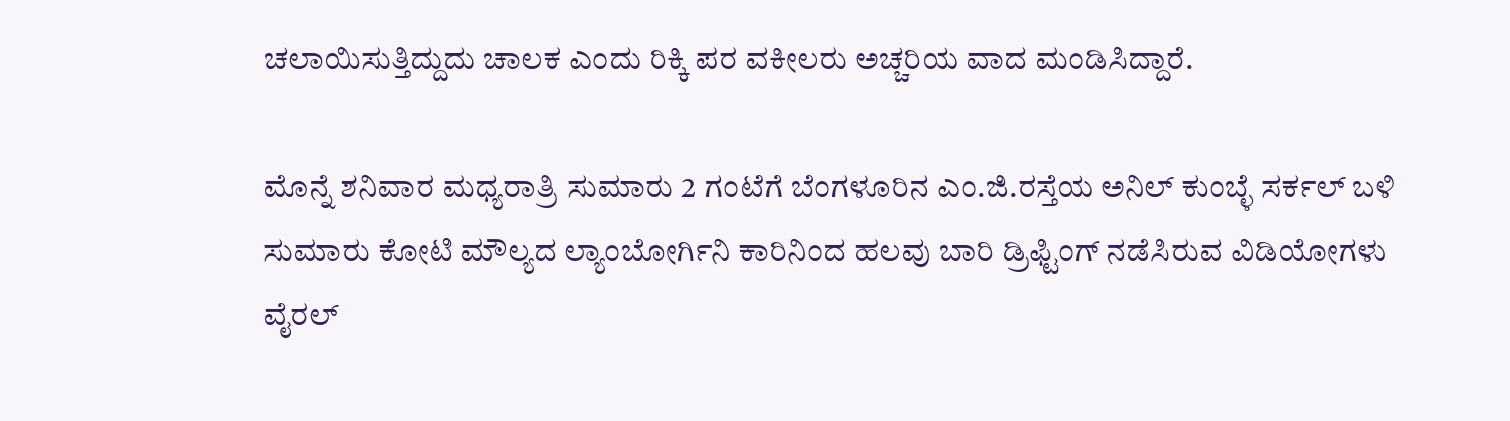ಚಲಾಯಿಸುತ್ತಿದ್ದುದು ಚಾಲಕ ಎಂದು ರಿಕ್ಕಿ ಪರ ವಕೀಲರು ಅಚ್ಚರಿಯ ವಾದ ಮಂಡಿಸಿದ್ದಾರೆ.

ಮೊನ್ನೆ ಶನಿವಾರ ಮಧ್ಯರಾತ್ರಿ ಸುಮಾರು 2 ಗಂಟೆಗೆ ಬೆಂಗಳೂರಿನ ಎಂ.ಜಿ.ರಸ್ತೆಯ ಅನಿಲ್ ಕುಂಬ್ಳೆ ಸರ್ಕಲ್ ಬಳಿ ಸುಮಾರು ಕೋಟಿ ಮೌಲ್ಯದ ಲ್ಯಾಂಬೋರ್ಗಿನಿ ಕಾರಿನಿಂದ ಹಲವು ಬಾರಿ ಡ್ರಿಫ್ಟಿಂಗ್ ನಡೆಸಿರುವ ವಿಡಿಯೋಗಳು ವೈರಲ್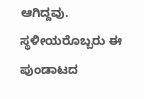ಆಗಿದ್ದವು. ಸ್ಥಳೀಯರೊಬ್ಬರು ಈ ಪುಂಡಾಟದ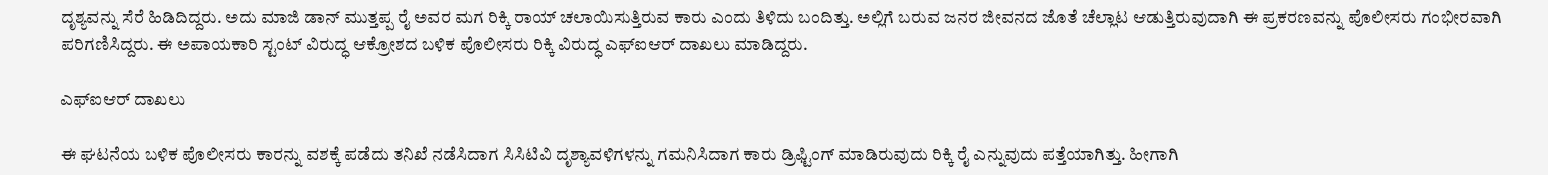ದೃಶ್ಯವನ್ನು ಸೆರೆ ಹಿಡಿದಿದ್ದರು. ಅದು ಮಾಜಿ ಡಾನ್ ಮುತ್ತಪ್ಪ ರೈ ಅವರ ಮಗ ರಿಕ್ಕಿ ರಾಯ್ ಚಲಾಯಿಸುತ್ತಿರುವ ಕಾರು ಎಂದು ತಿಳಿದು ಬಂದಿತ್ತು. ಅಲ್ಲಿಗೆ ಬರುವ ಜನರ ಜೀವನದ ಜೊತೆ ಚೆಲ್ಲಾಟ ಆಡುತ್ತಿರುವುದಾಗಿ ಈ ಪ್ರಕರಣವನ್ನು ಪೊಲೀಸರು ಗಂಭೀರವಾಗಿ ಪರಿಗಣಿಸಿದ್ದರು. ಈ ಅಪಾಯಕಾರಿ ಸ್ಟಂಟ್ ವಿರುದ್ಧ ಆಕ್ರೋಶದ ಬಳಿಕ ಪೊಲೀಸರು ರಿಕ್ಕಿ ವಿರುದ್ಧ ಎಫ್ಐಆರ್ ದಾಖಲು ಮಾಡಿದ್ದರು.

ಎಫ್ಐಆರ್ ದಾಖಲು

ಈ ಘಟನೆಯ ಬಳಿಕ ಪೊಲೀಸರು ಕಾರನ್ನು ವಶಕ್ಕೆ ಪಡೆದು ತನಿಖೆ ನಡೆಸಿದಾಗ ಸಿಸಿಟಿವಿ ದೃಶ್ಯಾವಳಿಗಳನ್ನು ಗಮನಿಸಿದಾಗ ಕಾರು ಡ್ರಿಫ್ಟಿಂಗ್‌ ಮಾಡಿರುವುದು ರಿಕ್ಕಿ ರೈ ಎನ್ನುವುದು ಪತ್ತೆಯಾಗಿತ್ತು. ಹೀಗಾಗಿ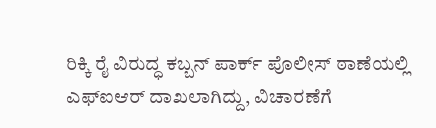ರಿಕ್ಕಿ ರೈ ವಿರುದ್ಧ ಕಬ್ಬನ್ ಪಾರ್ಕ್ ಪೊಲೀಸ್ ಠಾಣೆಯಲ್ಲಿ ಎಫ್ಐಆರ್ ದಾಖಲಾಗಿದ್ದು, ವಿಚಾರಣೆಗೆ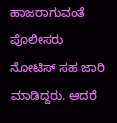ಹಾಜರಾಗುವಂತೆ ಪೊಲೀಸರು ನೋಟಿಸ್ ಸಹ ಜಾರಿ ಮಾಡಿದ್ದರು. ಆದರೆ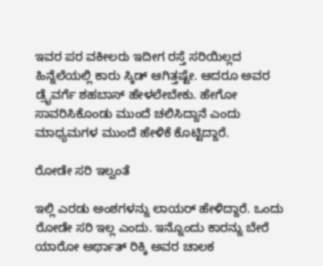ಇವರ ಪರ ವಕೀಲರು ಇದೀಗ ರಸ್ತೆ ಸರಿಯಿಲ್ಲದ ಹಿನ್ನೆಲೆಯಲ್ಲಿ ಕಾರು ಸ್ಕಿಡ್ ಆಗಿತ್ತಷ್ಟೇ. ಆದರೂ ಅವರ ಡ್ರೈವರ್ಗೆ ಶಹಬಾಸ್ ಹೇಳಲೇಬೇಕು. ಹೇಗೋ ಸಾವರಿಸಿಕೊಂಡು ಮುಂದೆ ಚಲಿಸಿದ್ದಾನೆ ಎಂದು ಮಾಧ್ಯಮಗಳ ಮುಂದೆ ಹೇಳಿಕೆ ಕೊಟ್ಟಿದ್ದಾರೆ.

ರೋಡೇ ಸರಿ ಇಲ್ವಂತೆ

ಇಲ್ಲಿ ಎರಡು ಅಂಶಗಳನ್ನು ಲಾಯರ್ ಹೇಳಿದ್ದಾರೆ. ಒಂದು ರೋಡೇ ಸರಿ ಇಲ್ಲ ಎಂದು. ಇನ್ನೊಂದು ಕಾರನ್ನು ಬೇರೆ ಯಾರೋ ಅರ್ಥಾತ್ ರಿಕ್ಕಿ ಅವರ ಚಾಲಕ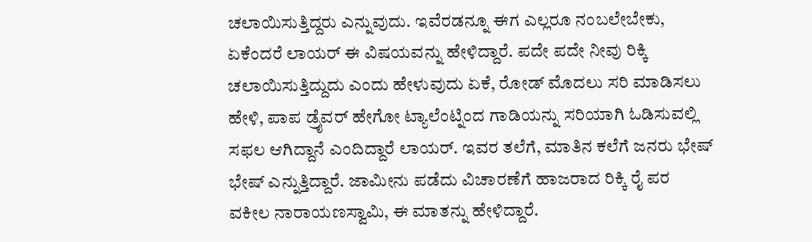ಚಲಾಯಿಸುತ್ತಿದ್ದರು ಎನ್ನುವುದು. ಇವೆರಡನ್ನೂ ಈಗ ಎಲ್ಲರೂ ನಂಬಲೇಬೇಕು, ಏಕೆಂದರೆ ಲಾಯರ್ ಈ ವಿಷಯವನ್ನು ಹೇಳಿದ್ದಾರೆ. ಪದೇ ಪದೇ ನೀವು ರಿಕ್ಕಿ ಚಲಾಯಿಸುತ್ತಿದ್ದುದು ಎಂದು ಹೇಳುವುದು ಏಕೆ, ರೋಡ್ ಮೊದಲು ಸರಿ ಮಾಡಿಸಲು ಹೇಳಿ, ಪಾಪ ಡ್ರೈವರ್ ಹೇಗೋ ಟ್ಯಾಲೆಂಟ್ನಿಂದ ಗಾಡಿಯನ್ನು ಸರಿಯಾಗಿ ಓಡಿಸುವಲ್ಲಿ ಸಫಲ ಆಗಿದ್ದಾನೆ ಎಂದಿದ್ದಾರೆ ಲಾಯರ್. ಇವರ ತಲೆಗೆ, ಮಾತಿನ ಕಲೆಗೆ ಜನರು ಭೇಷ್ ಭೇಷ್ ಎನ್ನುತ್ತಿದ್ದಾರೆ. ಜಾಮೀನು ಪಡೆದು ವಿಚಾರಣೆಗೆ ಹಾಜರಾದ ರಿಕ್ಕಿ ರೈ ಪರ ವಕೀಲ ನಾರಾಯಣಸ್ವಾಮಿ, ಈ ಮಾತನ್ನು ಹೇಳಿದ್ದಾರೆ.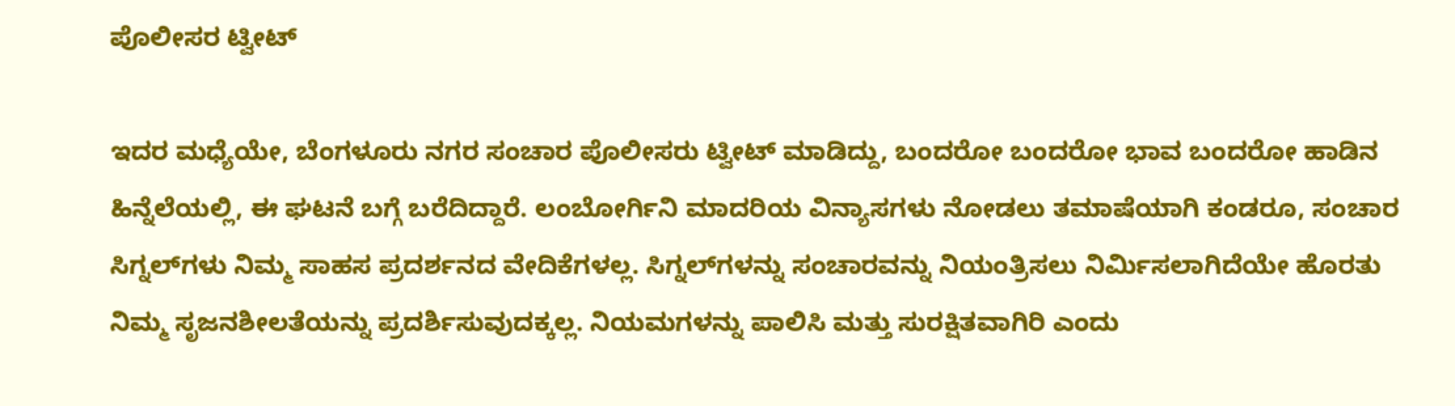ಪೊಲೀಸರ ಟ್ವೀಟ್

ಇದರ ಮಧ್ಯೆಯೇ, ಬೆಂಗಳೂರು ನಗರ ಸಂಚಾರ ಪೊಲೀಸರು ಟ್ವೀಟ್ ಮಾಡಿದ್ದು, ಬಂದರೋ ಬಂದರೋ ಭಾವ ಬಂದರೋ ಹಾಡಿನ ಹಿನ್ನೆಲೆಯಲ್ಲಿ, ಈ ಘಟನೆ ಬಗ್ಗೆ ಬರೆದಿದ್ದಾರೆ. ಲಂಬೋರ್ಗಿನಿ ಮಾದರಿಯ ವಿನ್ಯಾಸಗಳು ನೋಡಲು ತಮಾಷೆಯಾಗಿ ಕಂಡರೂ, ಸಂಚಾರ ಸಿಗ್ನಲ್‌ಗಳು ನಿಮ್ಮ ಸಾಹಸ ಪ್ರದರ್ಶನದ ವೇದಿಕೆಗಳಲ್ಲ. ಸಿಗ್ನಲ್‌ಗಳನ್ನು ಸಂಚಾರವನ್ನು ನಿಯಂತ್ರಿಸಲು ನಿರ್ಮಿಸಲಾಗಿದೆಯೇ ಹೊರತು ನಿಮ್ಮ ಸೃಜನಶೀಲತೆಯನ್ನು ಪ್ರದರ್ಶಿಸುವುದಕ್ಕಲ್ಲ. ನಿಯಮಗಳನ್ನು ಪಾಲಿಸಿ ಮತ್ತು ಸುರಕ್ಷಿತವಾಗಿರಿ ಎಂದು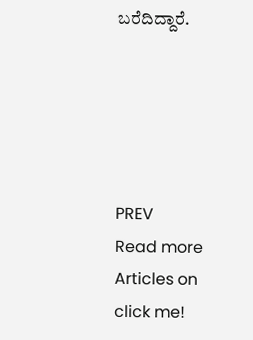ಬರೆದಿದ್ದಾರೆ.





PREV
Read more Articles on
click me!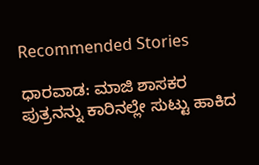Recommended Stories

ಧಾರವಾಡ: ಮಾಜಿ ಶಾಸಕರ ಪುತ್ರನನ್ನು ಕಾರಿನಲ್ಲೇ ಸುಟ್ಟು ಹಾಕಿದ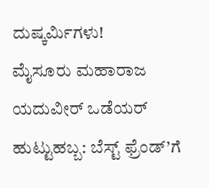ದುಷ್ಕರ್ಮಿಗಳು!
ಮೈಸೂರು ಮಹಾರಾಜ ಯದುವೀರ್ ಒಡೆಯರ್ ಹುಟ್ಟುಹಬ್ಬ: ಬೆಸ್ಟ್ ಫ್ರೆಂಡ್’ಗೆ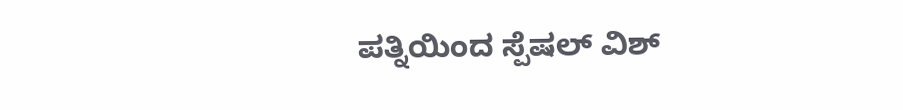ಪತ್ನಿಯಿಂದ ಸ್ಪೆಷಲ್ ವಿಶ್